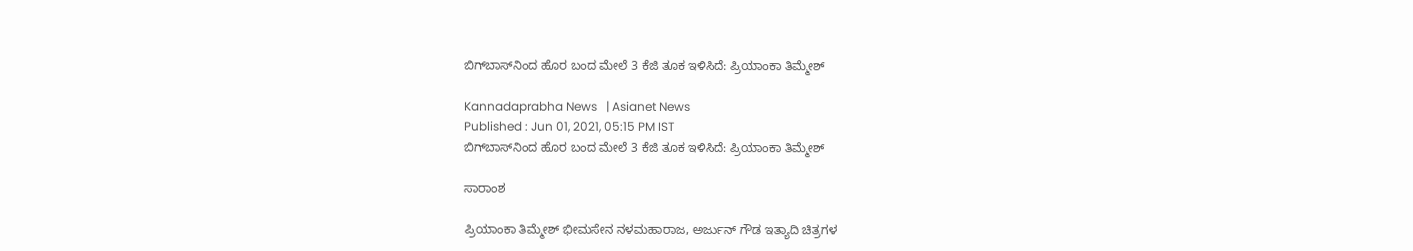ಬಿಗ್‌ಬಾಸ್‌ನಿಂದ ಹೊರ ಬಂದ ಮೇಲೆ 3 ಕೆಜಿ ತೂಕ ಇಳಿಸಿದೆ: ಪ್ರಿಯಾಂಕಾ ತಿಮ್ಮೇಶ್

Kannadaprabha News   | Asianet News
Published : Jun 01, 2021, 05:15 PM IST
ಬಿಗ್‌ಬಾಸ್‌ನಿಂದ ಹೊರ ಬಂದ ಮೇಲೆ 3 ಕೆಜಿ ತೂಕ ಇಳಿಸಿದೆ: ಪ್ರಿಯಾಂಕಾ ತಿಮ್ಮೇಶ್

ಸಾರಾಂಶ

ಪ್ರಿಯಾಂಕಾ ತಿಮ್ಮೇಶ್ ಭೀಮಸೇನ ನಳಮಹಾರಾಜ, ಅರ್ಜುನ್ ಗೌಡ ಇತ್ಯಾದಿ ಚಿತ್ರಗಳ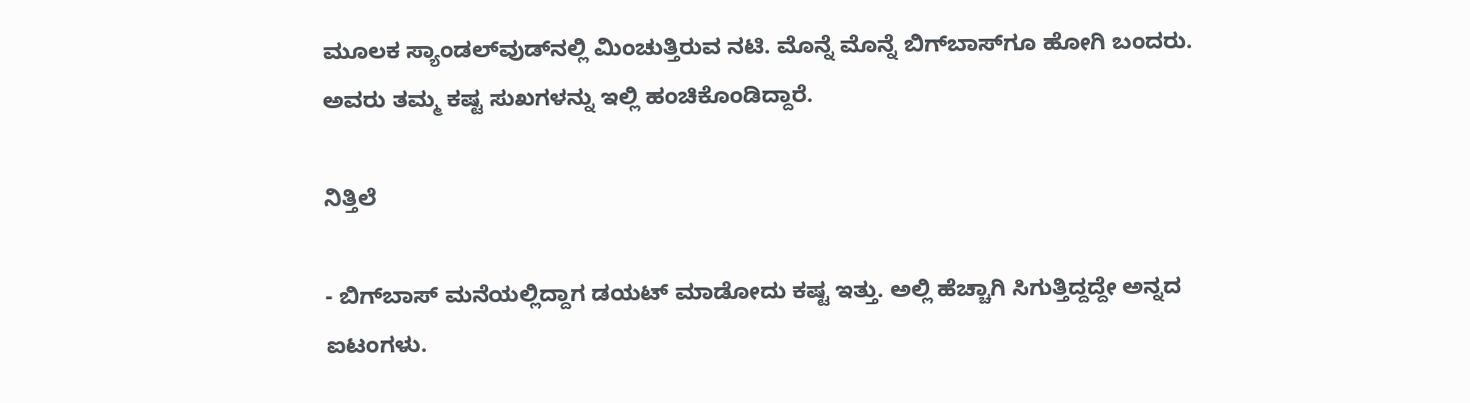ಮೂಲಕ ಸ್ಯಾಂಡಲ್‌ವುಡ್‌ನಲ್ಲಿ ಮಿಂಚುತ್ತಿರುವ ನಟಿ. ಮೊನ್ನೆ ಮೊನ್ನೆ ಬಿಗ್‌ಬಾಸ್‌ಗೂ ಹೋಗಿ ಬಂದರು. ಅವರು ತಮ್ಮ ಕಷ್ಟ ಸುಖಗಳನ್ನು ಇಲ್ಲಿ ಹಂಚಿಕೊಂಡಿದ್ದಾರೆ.

ನಿತ್ತಿಲೆ

- ಬಿಗ್‌ಬಾಸ್ ಮನೆಯಲ್ಲಿದ್ದಾಗ ಡಯಟ್ ಮಾಡೋದು ಕಷ್ಟ ಇತ್ತು. ಅಲ್ಲಿ ಹೆಚ್ಚಾಗಿ ಸಿಗುತ್ತಿದ್ದದ್ದೇ ಅನ್ನದ ಐಟಂಗಳು.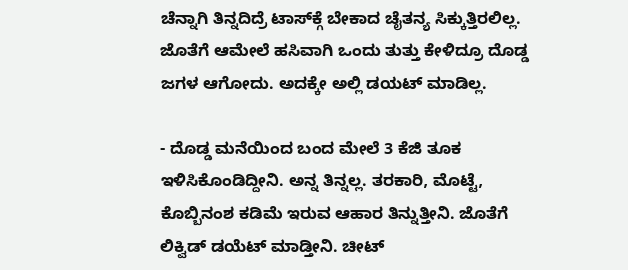ಚೆನ್ನಾಗಿ ತಿನ್ನದಿದ್ರೆ ಟಾಸ್‌ಕ್ಗೆ ಬೇಕಾದ ಚೈತನ್ಯ ಸಿಕ್ಕುತ್ತಿರಲಿಲ್ಲ. ಜೊತೆಗೆ ಆಮೇಲೆ ಹಸಿವಾಗಿ ಒಂದು ತುತ್ತು ಕೇಳಿದ್ರೂ ದೊಡ್ಡ ಜಗಳ ಆಗೋದು. ಅದಕ್ಕೇ ಅಲ್ಲಿ ಡಯಟ್ ಮಾಡಿಲ್ಲ.

- ದೊಡ್ಡ ಮನೆಯಿಂದ ಬಂದ ಮೇಲೆ 3 ಕೆಜಿ ತೂಕ ಇಳಿಸಿಕೊಂಡಿದ್ದೀನಿ. ಅನ್ನ ತಿನ್ನಲ್ಲ. ತರಕಾರಿ, ಮೊಟ್ಟೆ, ಕೊಬ್ಬಿನಂಶ ಕಡಿಮೆ ಇರುವ ಆಹಾರ ತಿನ್ನುತ್ತೀನಿ. ಜೊತೆಗೆ ಲಿಕ್ವಿಡ್ ಡಯೆಟ್ ಮಾಡ್ತೀನಿ. ಚೀಟ್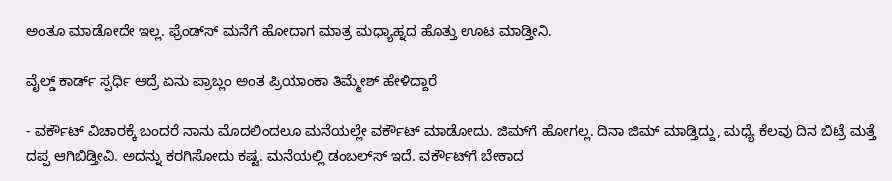ಅಂತೂ ಮಾಡೋದೇ ಇಲ್ಲ. ಫ್ರೆಂಡ್‌ಸ್ ಮನೆಗೆ ಹೋದಾಗ ಮಾತ್ರ ಮಧ್ಯಾಹ್ನದ ಹೊತ್ತು ಊಟ ಮಾಡ್ತೀನಿ.

ವೈಲ್ಡ್ ಕಾರ್ಡ್ ಸ್ಪರ್ಧಿ ಆದ್ರೆ ಏನು ಪ್ರಾಬ್ಲಂ ಅಂತ ಪ್ರಿಯಾಂಕಾ ತಿಮ್ಮೇಶ್ ಹೇಳಿದ್ದಾರೆ

- ವರ್ಕೌಟ್ ವಿಚಾರಕ್ಕೆ ಬಂದರೆ ನಾನು ಮೊದಲಿಂದಲೂ ಮನೆಯಲ್ಲೇ ವರ್ಕೌಟ್ ಮಾಡೋದು. ಜಿಮ್‌ಗೆ ಹೋಗಲ್ಲ. ದಿನಾ ಜಿಮ್ ಮಾಡ್ತಿದ್ದು, ಮಧ್ಯೆ ಕೆಲವು ದಿನ ಬಿಟ್ರೆ ಮತ್ತೆ ದಪ್ಪ ಆಗಿಬಿಡ್ತೀವಿ. ಅದನ್ನು ಕರಗಿಸೋದು ಕಷ್ಟ. ಮನೆಯಲ್ಲಿ ಡಂಬಲ್‌ಸ್ ಇದೆ. ವರ್ಕೌಟ್‌ಗೆ ಬೇಕಾದ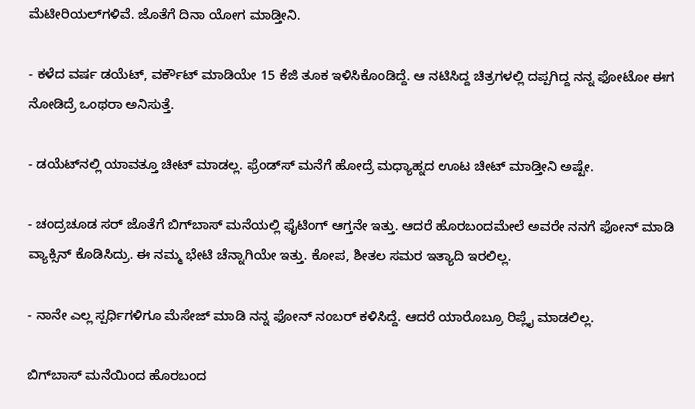ಮೆಟೀರಿಯಲ್‌ಗಳಿವೆ. ಜೊತೆಗೆ ದಿನಾ ಯೋಗ ಮಾಡ್ತೀನಿ.

- ಕಳೆದ ವರ್ಷ ಡಯೆಟ್, ವರ್ಕೌಟ್ ಮಾಡಿಯೇ 15 ಕೆಜಿ ತೂಕ ಇಳಿಸಿಕೊಂಡಿದ್ದೆ. ಆ ನಟಿಸಿದ್ದ ಚಿತ್ರಗಳಲ್ಲಿ ದಪ್ಪಗಿದ್ದ ನನ್ನ ಫೋಟೋ ಈಗ ನೋಡಿದ್ರೆ ಒಂಥರಾ ಅನಿಸುತ್ತೆ.

- ಡಯೆಟ್‌ನಲ್ಲಿ ಯಾವತ್ತೂ ಚೀಟ್ ಮಾಡಲ್ಲ. ಫ್ರೆಂಡ್‌ಸ್ ಮನೆಗೆ ಹೋದ್ರೆ ಮಧ್ಯಾಹ್ನದ ಊಟ ಚೀಟ್ ಮಾಡ್ತೀನಿ ಅಷ್ಟೇ.

- ಚಂದ್ರಚೂಡ ಸರ್ ಜೊತೆಗೆ ಬಿಗ್‌ಬಾಸ್ ಮನೆಯಲ್ಲಿ ಫೈಟಿಂಗ್ ಆಗ್ತನೇ ಇತ್ತು. ಆದರೆ ಹೊರಬಂದಮೇಲೆ ಅವರೇ ನನಗೆ ಫೋನ್ ಮಾಡಿ ವ್ಯಾಕ್ಸಿನ್ ಕೊಡಿಸಿದ್ರು. ಈ ನಮ್ಮ ಭೇಟಿ ಚೆನ್ನಾಗಿಯೇ ಇತ್ತು. ಕೋಪ, ಶೀತಲ ಸಮರ ಇತ್ಯಾದಿ ಇರಲಿಲ್ಲ.

- ನಾನೇ ಎಲ್ಲ ಸ್ಪರ್ಧಿಗಳಿಗೂ ಮೆಸೇಜ್ ಮಾಡಿ ನನ್ನ ಫೋನ್ ನಂಬರ್ ಕಳಿಸಿದ್ದೆ. ಆದರೆ ಯಾರೊಬ್ರೂ ರಿಪ್ಲೈ ಮಾಡಲಿಲ್ಲ.

ಬಿಗ್‌ಬಾಸ್ ಮನೆಯಿಂದ ಹೊರಬಂದ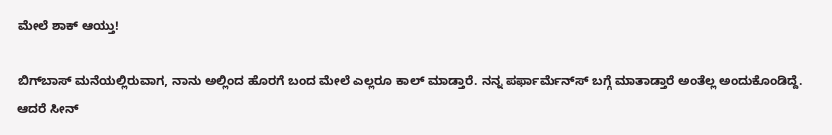ಮೇಲೆ ಶಾಕ್ ಆಯ್ತು!

ಬಿಗ್‌ಬಾಸ್ ಮನೆಯಲ್ಲಿರುವಾಗ, ನಾನು ಅಲ್ಲಿಂದ ಹೊರಗೆ ಬಂದ ಮೇಲೆ ಎಲ್ಲರೂ ಕಾಲ್ ಮಾಡ್ತಾರೆ. ನನ್ನ ಪರ್ಫಾರ್ಮೆನ್‌ಸ್ ಬಗ್ಗೆ ಮಾತಾಡ್ತಾರೆ ಅಂತೆಲ್ಲ ಅಂದುಕೊಂಡಿದ್ದೆ. ಆದರೆ ಸೀನ್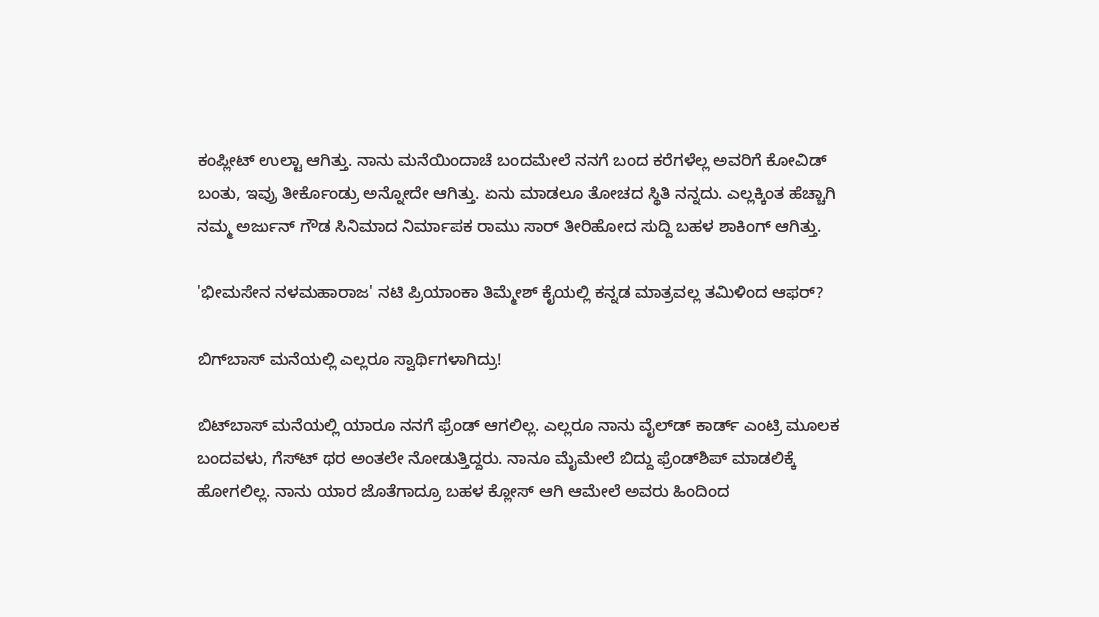ಕಂಪ್ಲೀಟ್ ಉಲ್ಟಾ ಆಗಿತ್ತು. ನಾನು ಮನೆಯಿಂದಾಚೆ ಬಂದಮೇಲೆ ನನಗೆ ಬಂದ ಕರೆಗಳೆಲ್ಲ ಅವರಿಗೆ ಕೋವಿಡ್ ಬಂತು, ಇವ್ರು ತೀರ್ಕೊಂಡ್ರು ಅನ್ನೋದೇ ಆಗಿತ್ತು. ಏನು ಮಾಡಲೂ ತೋಚದ ಸ್ಥಿತಿ ನನ್ನದು. ಎಲ್ಲಕ್ಕಿಂತ ಹೆಚ್ಚಾಗಿ ನಮ್ಮ ಅರ್ಜುನ್ ಗೌಡ ಸಿನಿಮಾದ ನಿರ್ಮಾಪಕ ರಾಮು ಸಾರ್ ತೀರಿಹೋದ ಸುದ್ದಿ ಬಹಳ ಶಾಕಿಂಗ್ ಆಗಿತ್ತು.

'ಭೀಮಸೇನ ನಳಮಹಾರಾಜ' ನಟಿ ಪ್ರಿಯಾಂಕಾ ತಿಮ್ಮೇಶ್‌ ಕೈಯಲ್ಲಿ ಕನ್ನಡ ಮಾತ್ರವಲ್ಲ ತಮಿಳಿಂದ ಆಫರ್?

ಬಿಗ್‌ಬಾಸ್ ಮನೆಯಲ್ಲಿ ಎಲ್ಲರೂ ಸ್ವಾರ್ಥಿಗಳಾಗಿದ್ರು!

ಬಿಟ್‌ಬಾಸ್ ಮನೆಯಲ್ಲಿ ಯಾರೂ ನನಗೆ ಫ್ರೆಂಡ್ ಆಗಲಿಲ್ಲ. ಎಲ್ಲರೂ ನಾನು ವೈಲ್‌ಡ್ ಕಾರ್ಡ್ ಎಂಟ್ರಿ ಮೂಲಕ ಬಂದವಳು, ಗೆಸ್‌ಟ್ ಥರ ಅಂತಲೇ ನೋಡುತ್ತಿದ್ದರು. ನಾನೂ ಮೈಮೇಲೆ ಬಿದ್ದು ಫ್ರೆಂಡ್‌ಶಿಪ್ ಮಾಡಲಿಕ್ಕೆ ಹೋಗಲಿಲ್ಲ. ನಾನು ಯಾರ ಜೊತೆಗಾದ್ರೂ ಬಹಳ ಕ್ಲೋಸ್ ಆಗಿ ಆಮೇಲೆ ಅವರು ಹಿಂದಿಂದ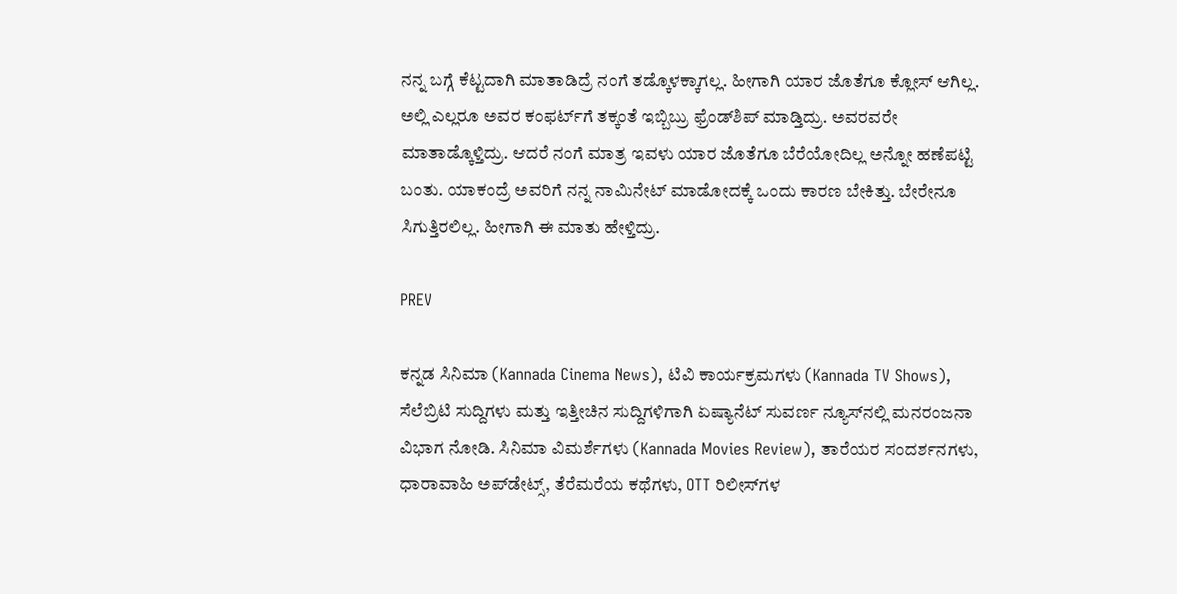ನನ್ನ ಬಗ್ಗೆ ಕೆಟ್ಟದಾಗಿ ಮಾತಾಡಿದ್ರೆ ನಂಗೆ ತಡ್ಕೊಳಕ್ಕಾಗಲ್ಲ. ಹೀಗಾಗಿ ಯಾರ ಜೊತೆಗೂ ಕ್ಲೋಸ್ ಆಗಿಲ್ಲ. ಅಲ್ಲಿ ಎಲ್ಲರೂ ಅವರ ಕಂಫರ್ಟ್‌ಗೆ ತಕ್ಕಂತೆ ಇಬ್ಬಿಬ್ರು ಫ್ರೆಂಡ್‌ಶಿಪ್ ಮಾಡ್ತಿದ್ರು. ಅವರವರೇ ಮಾತಾಡ್ಕೊಳ್ತಿದ್ರು. ಆದರೆ ನಂಗೆ ಮಾತ್ರ ಇವಳು ಯಾರ ಜೊತೆಗೂ ಬೆರೆಯೋದಿಲ್ಲ ಅನ್ನೋ ಹಣೆಪಟ್ಟಿ ಬಂತು. ಯಾಕಂದ್ರೆ ಅವರಿಗೆ ನನ್ನ ನಾಮಿನೇಟ್ ಮಾಡೋದಕ್ಕೆ ಒಂದು ಕಾರಣ ಬೇಕಿತ್ತು. ಬೇರೇನೂ ಸಿಗುತ್ತಿರಲಿಲ್ಲ. ಹೀಗಾಗಿ ಈ ಮಾತು ಹೇಳ್ತಿದ್ರು.

PREV

ಕನ್ನಡ ಸಿನಿಮಾ (Kannada Cinema News), ಟಿವಿ ಕಾರ್ಯಕ್ರಮಗಳು (Kannada TV Shows), ಸೆಲೆಬ್ರಿಟಿ ಸುದ್ದಿಗಳು ಮತ್ತು ಇತ್ತೀಚಿನ ಸುದ್ದಿಗಳಿಗಾಗಿ ಏಷ್ಯಾನೆಟ್ ಸುವರ್ಣ ನ್ಯೂಸ್‌ನಲ್ಲಿ ಮನರಂಜನಾ ವಿಭಾಗ ನೋಡಿ. ಸಿನಿಮಾ ವಿಮರ್ಶೆಗಳು (Kannada Movies Review), ತಾರೆಯರ ಸಂದರ್ಶನಗಳು, ಧಾರಾವಾಹಿ ಅಪ್‌ಡೇಟ್ಸ್‌, ತೆರೆಮರೆಯ ಕಥೆಗಳು, OTT ರಿಲೀಸ್‌ಗಳ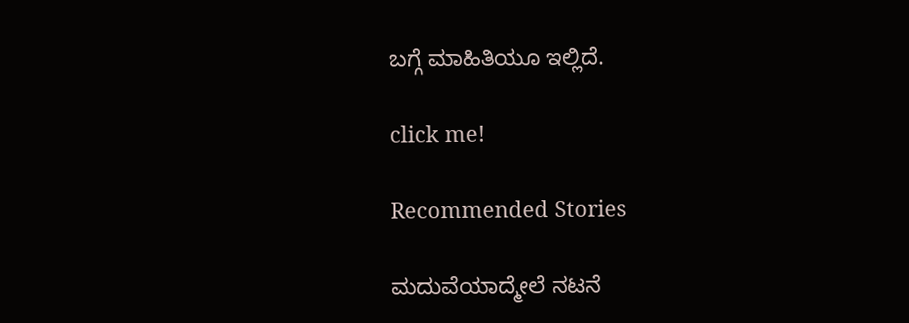ಬಗ್ಗೆ ಮಾಹಿತಿಯೂ ಇಲ್ಲಿದೆ.

click me!

Recommended Stories

ಮದುವೆಯಾದ್ಮೇಲೆ ನಟನೆ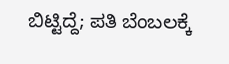ಬಿಟ್ಟಿದ್ದೆ; ಪತಿ ಬೆಂಬಲಕ್ಕೆ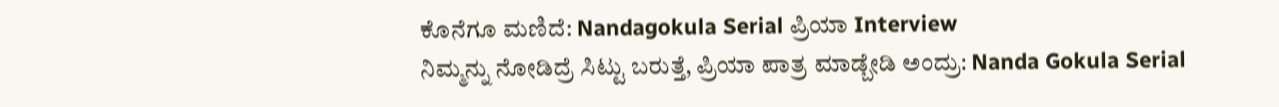ಕೊನೆಗೂ ಮಣಿದೆ: Nandagokula Serial ಪ್ರಿಯಾ Interview
ನಿಮ್ಮನ್ನು ನೋಡಿದ್ರೆ ಸಿಟ್ಟು ಬರುತ್ತೆ, ಪ್ರಿಯಾ ಪಾತ್ರ ಮಾಡ್ಬೇಡಿ ಅಂದ್ರು: Nanda Gokula Serial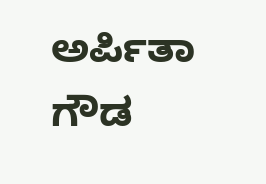ಅರ್ಪಿತಾ ಗೌಡ